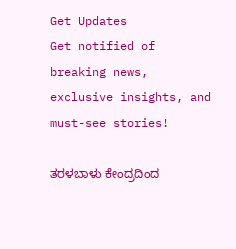Get Updates
Get notified of breaking news, exclusive insights, and must-see stories!

ತರಳಬಾಳು ಕೇಂದ್ರದಿಂದ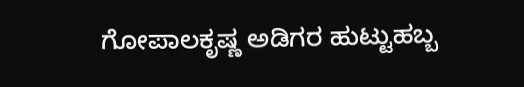ಗೋಪಾಲಕೃಷ್ಣ ಅಡಿಗರ ಹುಟ್ಟುಹಬ್ಬ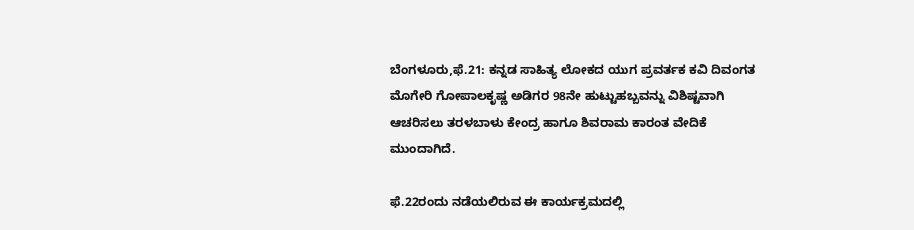ಬೆಂಗಳೂರು,ಫೆ.21: ಕನ್ನಡ ಸಾಹಿತ್ಯ ಲೋಕದ ಯುಗ ಪ್ರವರ್ತಕ ಕವಿ ದಿವಂಗತ ಮೊಗೇರಿ ಗೋಪಾಲಕೃಷ್ಣ ಅಡಿಗರ 98ನೇ ಹುಟ್ಟುಹಬ್ಬವನ್ನು ವಿಶಿಷ್ಟವಾಗಿ ಆಚರಿಸಲು ತರಳಬಾಳು ಕೇಂದ್ರ ಹಾಗೂ ಶಿವರಾಮ ಕಾರಂತ ವೇದಿಕೆ ಮುಂದಾಗಿದೆ.

ಫೆ.22ರಂದು ನಡೆಯಲಿರುವ ಈ ಕಾರ್ಯಕ್ರಮದಲ್ಲಿ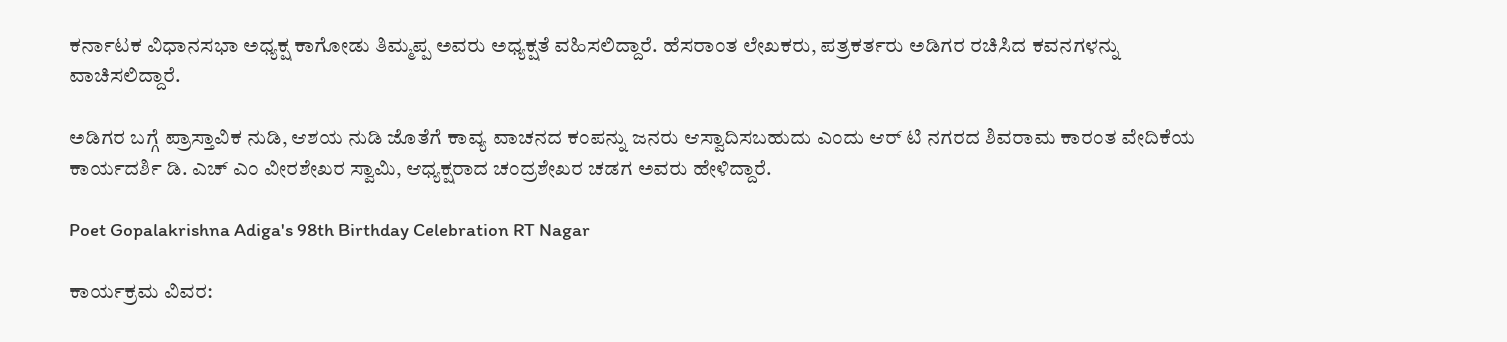ಕರ್ನಾಟಕ ವಿಧಾನಸಭಾ ಅಧ್ಯಕ್ಷ ಕಾಗೋಡು ತಿಮ್ಮಪ್ಪ ಅವರು ಅಧ್ಯಕ್ಷತೆ ವಹಿಸಲಿದ್ದಾರೆ. ಹೆಸರಾಂತ ಲೇಖಕರು, ಪತ್ರಕರ್ತರು ಅಡಿಗರ ರಚಿಸಿದ ಕವನಗಳನ್ನು ವಾಚಿಸಲಿದ್ದಾರೆ.

ಅಡಿಗರ ಬಗ್ಗೆ ಪ್ರಾಸ್ತಾವಿಕ ನುಡಿ, ಆಶಯ ನುಡಿ ಜೊತೆಗೆ ಕಾವ್ಯ ವಾಚನದ ಕಂಪನ್ನು ಜನರು ಆಸ್ವಾದಿಸಬಹುದು ಎಂದು ಆರ್ ಟಿ ನಗರದ ಶಿವರಾಮ ಕಾರಂತ ವೇದಿಕೆಯ ಕಾರ್ಯದರ್ಶಿ ಡಿ. ಎಚ್ ಎಂ ವೀರಶೇಖರ ಸ್ವಾಮಿ, ಆಧ್ಯಕ್ಷರಾದ ಚಂದ್ರಶೇಖರ ಚಡಗ ಅವರು ಹೇಳಿದ್ದಾರೆ.

Poet Gopalakrishna Adiga's 98th Birthday Celebration RT Nagar

ಕಾರ್ಯಕ್ರಮ ವಿವರ: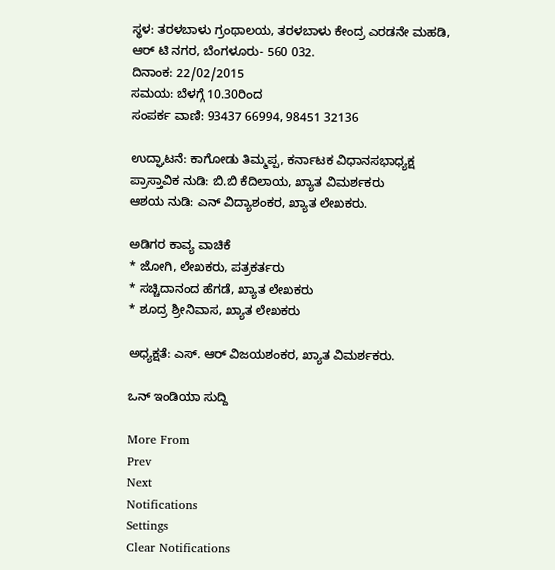ಸ್ಥಳ: ತರಳಬಾಳು ಗ್ರಂಥಾಲಯ, ತರಳಬಾಳು ಕೇಂದ್ರ ಎರಡನೇ ಮಹಡಿ,
ಆರ್ ಟಿ ನಗರ, ಬೆಂಗಳೂರು- 560 032.
ದಿನಾಂಕ: 22/02/2015
ಸಮಯ: ಬೆಳಗ್ಗೆ 10.30ರಿಂದ
ಸಂಪರ್ಕ ವಾಣಿ: 93437 66994, 98451 32136

ಉದ್ಘಾಟನೆ: ಕಾಗೋಡು ತಿಮ್ಮಪ್ಪ, ಕರ್ನಾಟಕ ವಿಧಾನಸಭಾಧ್ಯಕ್ಷ
ಪ್ರಾಸ್ತಾವಿಕ ನುಡಿ: ಬಿ.ಬಿ ಕೆದಿಲಾಯ, ಖ್ಯಾತ ವಿಮರ್ಶಕರು
ಆಶಯ ನುಡಿ: ಎನ್ ವಿದ್ಯಾಶಂಕರ, ಖ್ಯಾತ ಲೇಖಕರು.

ಅಡಿಗರ ಕಾವ್ಯ ವಾಚಿಕೆ
* ಜೋಗಿ, ಲೇಖಕರು, ಪತ್ರಕರ್ತರು
* ಸಚ್ಚಿದಾನಂದ ಹೆಗಡೆ, ಖ್ಯಾತ ಲೇಖಕರು
* ಶೂದ್ರ ಶ್ರೀನಿವಾಸ, ಖ್ಯಾತ ಲೇಖಕರು

ಅಧ್ಯಕ್ಷತೆ: ಎಸ್. ಆರ್ ವಿಜಯಶಂಕರ, ಖ್ಯಾತ ವಿಮರ್ಶಕರು.

ಒನ್ ಇಂಡಿಯಾ ಸುದ್ದಿ

More From
Prev
Next
Notifications
Settings
Clear Notifications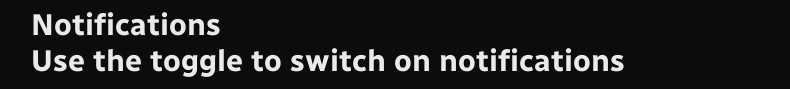Notifications
Use the toggle to switch on notifications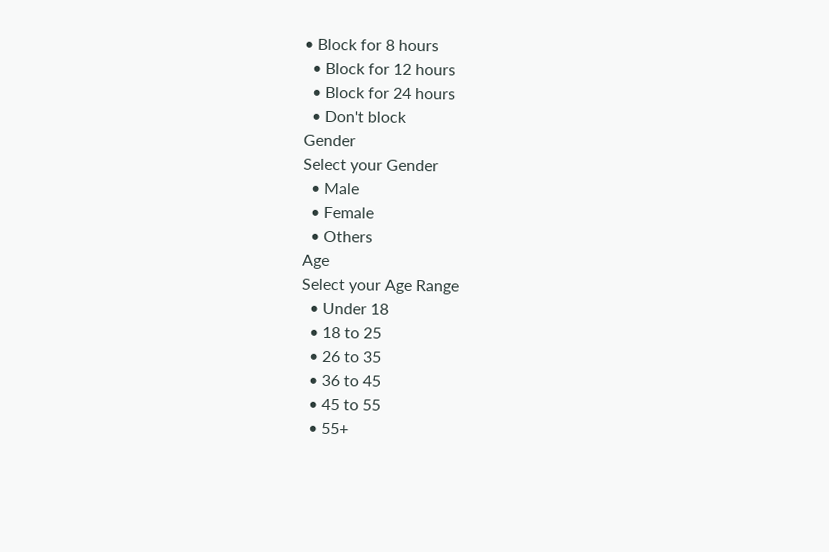• Block for 8 hours
  • Block for 12 hours
  • Block for 24 hours
  • Don't block
Gender
Select your Gender
  • Male
  • Female
  • Others
Age
Select your Age Range
  • Under 18
  • 18 to 25
  • 26 to 35
  • 36 to 45
  • 45 to 55
  • 55+